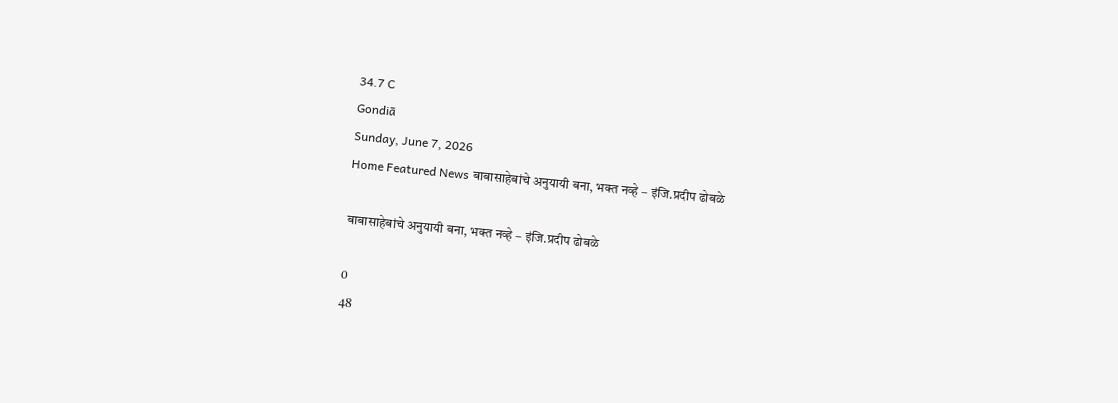34.7 C
Gondiā
Sunday, June 7, 2026
Home Featured News बाबासाहेबांचे अनुयायी बना, भक्त नव्हे – इंजि.प्रदीप ढोबळे

बाबासाहेबांचे अनुयायी बना, भक्त नव्हे – इंजि.प्रदीप ढोबळे

0
48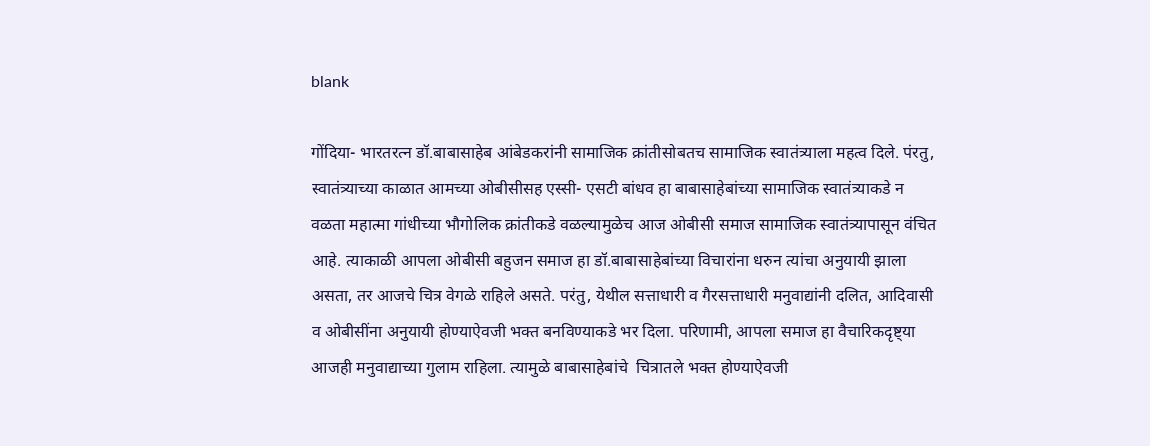blank

गोंदिया- भारतरत्न डॉ.बाबासाहेब आंबेडकरांनी सामाजिक क्रांतीसोबतच सामाजिक स्वातंत्र्याला महत्व दिले. पंरतु, स्वातंत्र्याच्या काळात आमच्या ओबीसीसह एस्सी- एसटी बांधव हा बाबासाहेबांच्या सामाजिक स्वातंत्र्याकडे न वळता महात्मा गांधीच्या भौगोलिक क्रांतीकडे वळल्यामुळेच आज ओबीसी समाज सामाजिक स्वातंत्र्यापासून वंचित आहे. त्याकाळी आपला ओबीसी बहुजन समाज हा डॉ.बाबासाहेबांच्या विचारांना धरुन त्यांचा अनुयायी झाला असता, तर आजचे चित्र वेगळे राहिले असते. परंतु, येथील सत्ताधारी व गैरसत्ताधारी मनुवाद्यांनी दलित, आदिवासी व ओबीसींना अनुयायी होण्याऐवजी भक्त बनविण्याकडे भर दिला. परिणामी, आपला समाज हा वैचारिकदृष्ट्या आजही मनुवाद्याच्या गुलाम राहिला. त्यामुळे बाबासाहेबांचे  चित्रातले भक्त होण्याऐवजी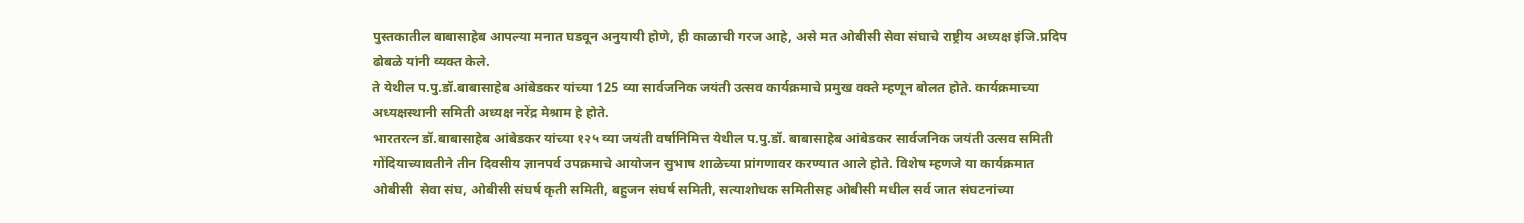पुस्तकातील बाबासाहेब आपल्या मनात घडवून अनुयायी होणे, ही काळाची गरज आहे, असे मत ओबीसी सेवा संघाचे राष्ट्रीय अध्यक्ष इंजि.प्रदिप ढोबळे यांनी व्यक्त केले.
ते येथील प.पु.डॉ.बाबासाहेब आंबेडकर यांच्या 125 व्या सार्वजनिक जयंती उत्सव कार्यक्रमाचे प्रमुख वक्ते म्हणून बोलत होते. कार्यक्रमाच्या अध्यक्षस्थानी समिती अध्यक्ष नरेंद्र मेश्राम हे होते.
भारतरत्न डॉ.बाबासाहेब आंबेडकर यांच्या १२५ व्या जयंती वर्षानिमित्त येथील प.पु.डॉ. बाबासाहेब आंबेडकर सार्वजनिक जयंती उत्सव समिती गोंदियाच्यावतीने तीन दिवसीय ज्ञानपर्व उपक्रमाचे आयोजन सुभाष शाळेच्या प्रांगणावर करण्यात आले होते. विशेष म्हणजे या कार्यक्रमात ओबीसी  सेवा संघ, ओबीसी संघर्ष कृती समिती, बहुजन संघर्ष समिती, सत्याशोधक समितीसह ओबीसी मधील सर्व जात संघटनांच्या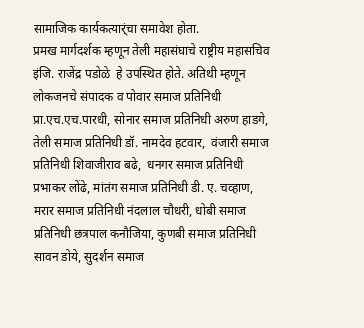सामाजिक कार्यकत्यार्ंचा समावेश होता.
प्रमख मार्गदर्शक म्हणून तेली महासंघाचे राष्ट्रीय महासचिव इंजि. राजेंद्र पडोळे  हे उपस्थित होते. अतिथी म्हणून लोकजनचे संपादक व पोवार समाज प्रतिनिधी प्रा.एच.एच.पारधी, सोनार समाज प्रतिनिधी अरुण हाडगे,  तेली समाज प्रतिनिधी डॉ. नामदेव हटवार,  वंजारी समाज प्रतिनिधी शिवाजीराव बढे,  धनगर समाज प्रतिनिधी प्रभाकर लोंढे, मांतंग समाज प्रतिनिधी डी. ए. चव्हाण,  मरार समाज प्रतिनिधी नंदलाल चौधरी, धोबी समाज प्रतिनिधी छत्रपाल कनौजिया, कुणबी समाज प्रतिनिधी सावन डोये, सुदर्शन समाज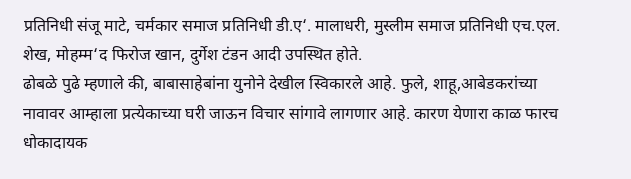प्रतिनिधी संजू माटे, चर्मकार समाज प्रतिनिधी डी.ए‘. मालाधरी, मुस्लीम समाज प्रतिनिधी एच.एल. शेख, मोहम्म‘द फिरोज खान, दुर्गेश टंडन आदी उपस्थित होते.
ढोबळे पुढे म्हणाले की, बाबासाहेबांना युनोने देखील स्विकारले आहे. फुले, शाहू,आबेडकरांच्या नावावर आम्हाला प्रत्येकाच्या घरी जाऊन विचार सांगावे लागणार आहे. कारण येणारा काळ फारच धोकादायक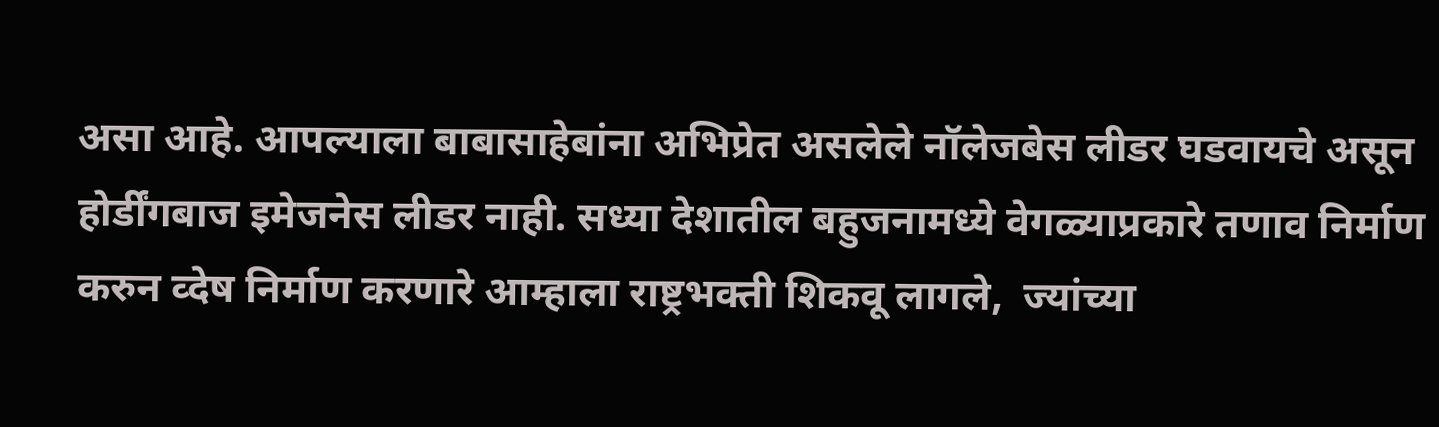असा आहे. आपल्याला बाबासाहेबांना अभिप्रेत असलेले नॉलेजबेस लीडर घडवायचे असून होर्डींगबाज इमेजनेस लीडर नाही. सध्या देशातील बहुजनामध्ये वेगळ्याप्रकारे तणाव निर्माण करुन व्देष निर्माण करणारे आम्हाला राष्ट्रभक्ती शिकवू लागले,  ज्यांच्या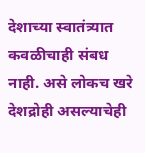देशाच्या स्वातंत्र्यात कवळीचाही संबध नाही. असे लोकच खरे देशद्रोही असल्याचेही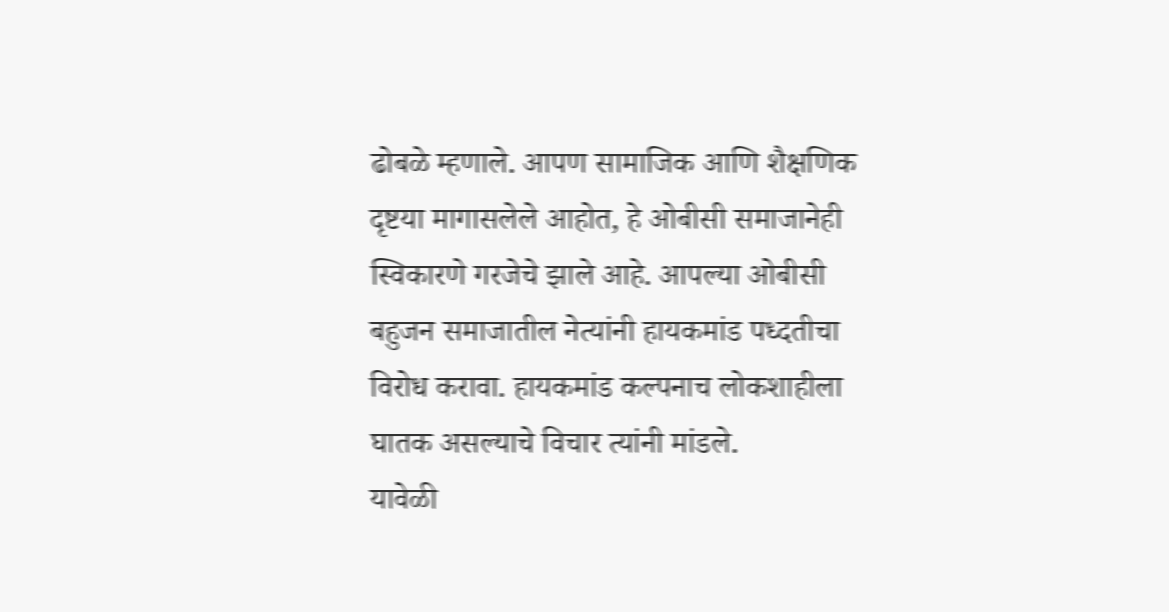ढोबळे म्हणाले. आपण सामाजिक आणि शैक्षणिक दृष्टया मागासलेले आहोत, हे ओबीसी समाजानेही स्विकारणे गरजेचे झाले आहे. आपल्या ओबीसी बहुजन समाजातील नेत्यांनी हायकमांड पध्दतीचा विरोध करावा. हायकमांड कल्पनाच लोकशाहीला घातक असल्याचे विचार त्यांनी मांडले.
यावेळी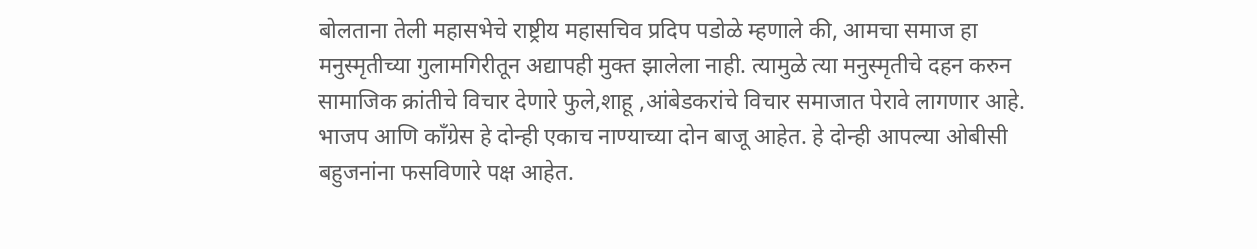बोलताना तेली महासभेचे राष्ट्रीय महासचिव प्रदिप पडोळे म्हणाले की, आमचा समाज हा मनुस्मृतीच्या गुलामगिरीतून अद्यापही मुक्त झालेला नाही. त्यामुळे त्या मनुस्मृतीचे दहन करुन सामाजिक क्रांतीचे विचार देणारे फुले,शाहू ,आंबेडकरांचे विचार समाजात पेरावे लागणार आहे. भाजप आणि काँग्रेस हे दोन्ही एकाच नाण्याच्या दोन बाजू आहेत. हे दोन्ही आपल्या ओबीसी बहुजनांना फसविणारे पक्ष आहेत.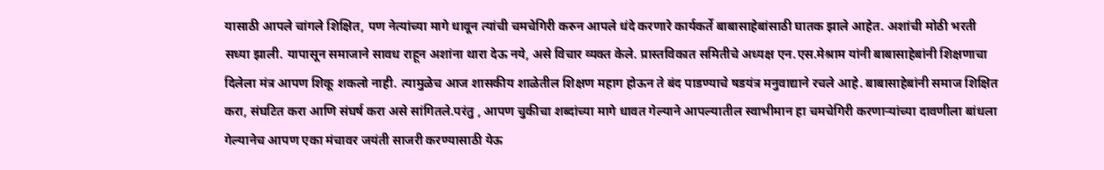यासाठी आपले चांगले शिक्षित, पण नेत्यांच्या मागे धावून त्यांची चमचेगिरी करुन आपले धंदे करणारे कार्यकर्ते बाबासाहेबांसाठी घातक झाले आहेत. अशांची मोठी भरती सध्या झाली. यापासून समाजाने सावध राहून अशांना थारा देऊ नये, असे विचार व्यक्त केले. प्रास्तविकात समितीचे अध्यक्ष एन.एस.मेश्राम यांनी बाबासाहेबांनी शिक्षणाचा दिलेला मंत्र आपण शिकू शकलो नाही. त्यामुळेच आज शासकीय शाळेतील शिक्षण महाग होऊन ते बंद पाडण्याचे षडयंत्र मनुवाद्याने रचले आहे. बाबासाहेबांनी समाज शिक्षित करा, संघटित करा आणि संघर्ष करा असे सांगितले.परंतु , आपण चुकीचा शब्दांच्या मागे धावत गेल्याने आपल्यातील स्वाभीमान हा चमचेगिरी करणाऱ्यांच्या दावणीला बांधला गेल्यानेच आपण एका मंचावर जयंती साजरी करण्यासाठी येऊ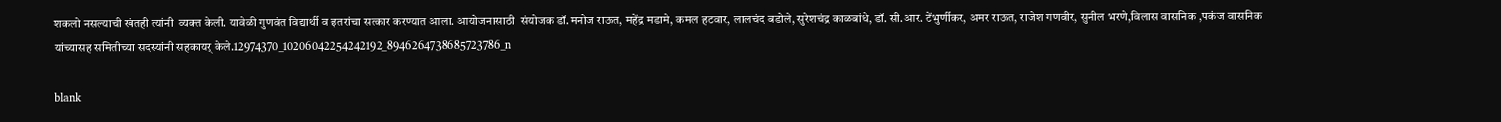शकलो नसल्याची खंतही त्यांनी  व्यक्त केली. यावेळी गुणवंत विद्यार्थी व इतरांचा सत्कार करण्यात आला. आयोजनासाठी  संयोजक डॉ.मनोज राऊत, महेंद्र मडामे, कमल हटवार, लालचंद बडोले, सुरेशचंद्र काळबांधे, डॉ. सी.आर. टेंभुर्णीकर, अमर राऊत, राजेश गणवीर, सुनील भरणे,विलास वासनिक ,पकंज वासनिक यांच्यासह समितीच्या सदस्यांनी सहकायर् केले.12974370_10206042254242192_8946264738685723786_n

blank